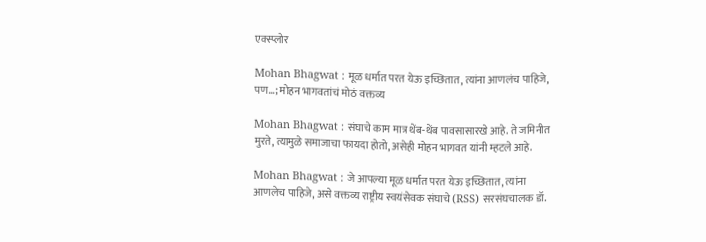एक्स्प्लोर

Mohan Bhagwat : मूळ धर्मात परत येऊ इच्छितात, त्यांना आणलंच पाहिजे, पण...; मोहन भागवतांचं मोठं वक्तव्य

Mohan Bhagwat : संघाचे काम मात्र थेंब-थेंब पावसासारखे आहे. ते जमिनीत मुरते, त्यामुळे समाजाचा फायदा होतो, असेही मोहन भागवत यांनी म्हटले आहे.

Mohan Bhagwat : जे आपल्या मूळ धर्मात परत येऊ इच्छितात, त्यांना आणलेच पाहिजे, असे वक्तव्य राष्ट्रीय स्वयंसेवक संघाचे (RSS) सरसंघचालक डॉ.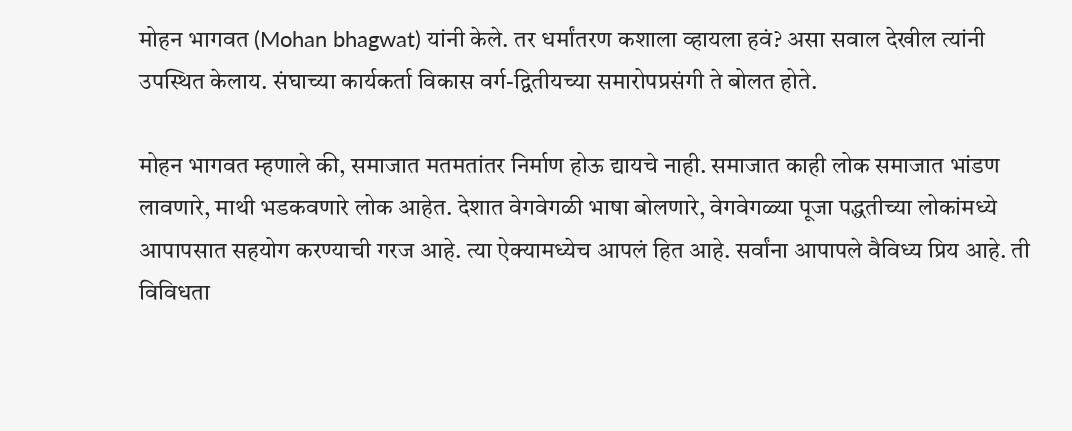मोहन भागवत (Mohan bhagwat) यांनी केले. तर धर्मांतरण कशाला व्हायला हवं? असा सवाल देखील त्यांनी उपस्थित केलाय. संघाच्या कार्यकर्ता विकास वर्ग-द्वितीयच्या समारोपप्रसंगी ते बोलत होते.

मोहन भागवत म्हणाले की, समाजात मतमतांतर निर्माण होऊ द्यायचे नाही. समाजात काही लोक समाजात भांडण लावणारे, माथी भडकवणारे लोक आहेत. देशात वेगवेगळी भाषा बोलणारे, वेगवेगळ्या पूजा पद्धतीच्या लोकांमध्ये आपापसात सहयोग करण्याची गरज आहे. त्या ऐक्यामध्येच आपलं हित आहे. सर्वांना आपापले वैविध्य प्रिय आहे. ती विविधता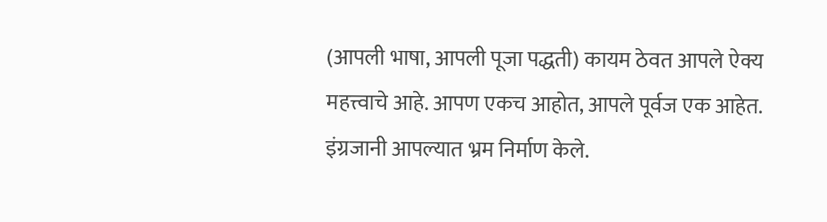(आपली भाषा, आपली पूजा पद्धती) कायम ठेवत आपले ऐक्य महत्त्वाचे आहे. आपण एकच आहोत, आपले पूर्वज एक आहेत. इंग्रजानी आपल्यात भ्रम निर्माण केले.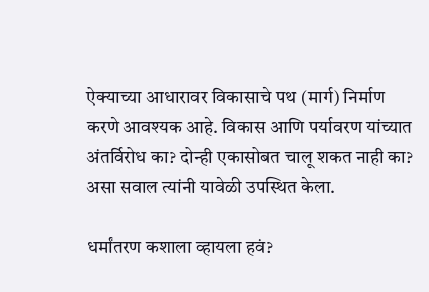ऐक्याच्या आधारावर विकासाचे पथ (मार्ग) निर्माण करणे आवश्यक आहे. विकास आणि पर्यावरण यांच्यात अंतर्विरोध का? दोन्ही एकासोबत चालू शकत नाही का? असा सवाल त्यांनी यावेळी उपस्थित केला.

धर्मांतरण कशाला व्हायला हवं?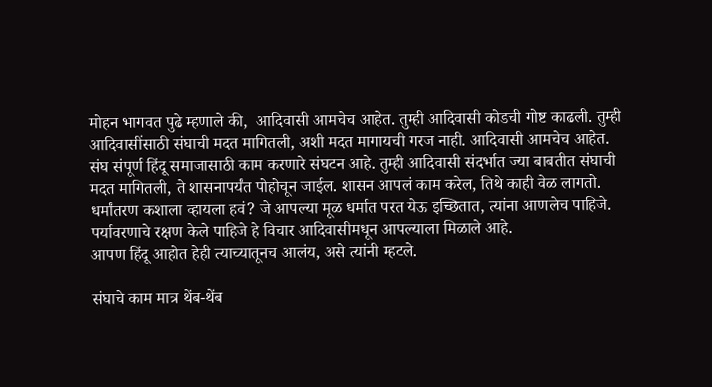मोहन भागवत पुढे म्हणाले की,  आदिवासी आमचेच आहेत. तुम्ही आदिवासी कोडची गोष्ट काढली. तुम्ही आदिवासींसाठी संघाची मदत मागितली, अशी मदत मागायची गरज नाही. आदिवासी आमचेच आहेत. संघ संपूर्ण हिंदू समाजासाठी काम करणारे संघटन आहे. तुम्ही आदिवासी संदर्भात ज्या बाबतीत संघाची मदत मागितली, ते शासनापर्यंत पोहोचून जाईल. शासन आपलं काम करेल, तिथे काही वेळ लागतो.  धर्मांतरण कशाला व्हायला हवं? जे आपल्या मूळ धर्मात परत येऊ इच्छितात, त्यांना आणलेच पाहिजे. पर्यावरणाचे रक्षण केले पाहिजे हे विचार आदिवासीमधून आपल्याला मिळाले आहे.
आपण हिंदू आहोत हेही त्याच्यातूनच आलंय, असे त्यांनी म्हटले.

संघाचे काम मात्र थेंब-थेंब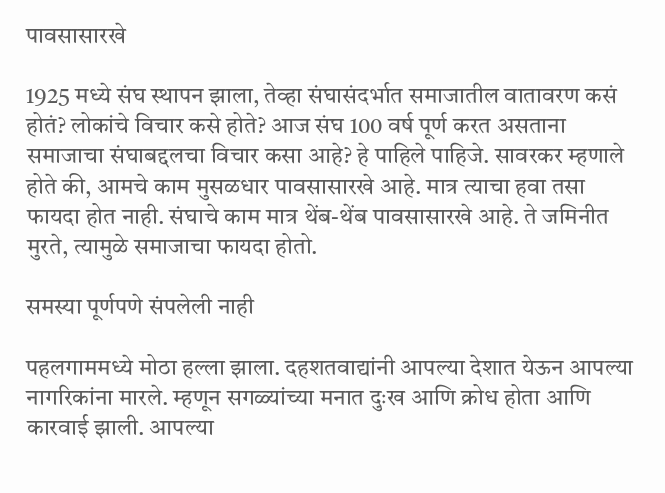पावसासारखे

1925 मध्ये संघ स्थापन झाला, तेव्हा संघासंदर्भात समाजातील वातावरण कसं होतं? लोकांचे विचार कसे होते? आज संघ 100 वर्ष पूर्ण करत असताना समाजाचा संघाबद्दलचा विचार कसा आहे? हे पाहिले पाहिजे. सावरकर म्हणाले होते की, आमचे काम मुसळधार पावसासारखे आहे. मात्र त्याचा हवा तसा फायदा होत नाही. संघाचे काम मात्र थेंब-थेंब पावसासारखे आहे. ते जमिनीत मुरते, त्यामुळे समाजाचा फायदा होतो.

समस्या पूर्णपणे संपलेली नाही

पहलगाममध्ये मोठा हल्ला झाला. दहशतवाद्यांनी आपल्या देशात येऊन आपल्या नागरिकांना मारले. म्हणून सगळ्यांच्या मनात दुःख आणि क्रोध होता आणि कारवाई झाली. आपल्या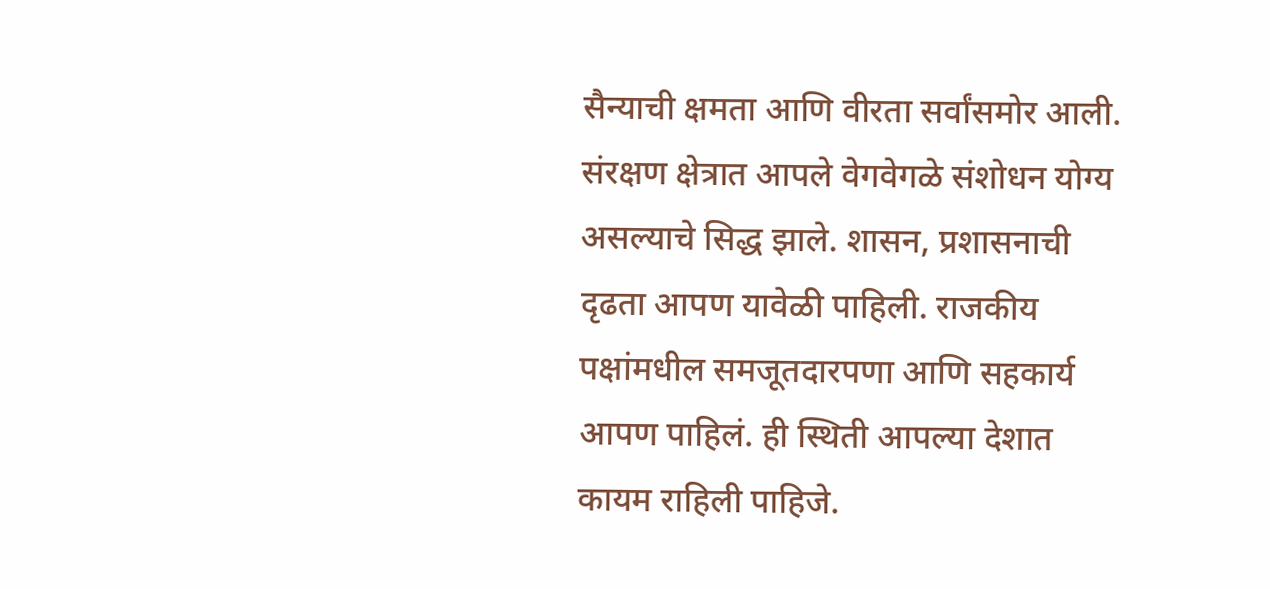सैन्याची क्षमता आणि वीरता सर्वांसमोर आली. संरक्षण क्षेत्रात आपले वेगवेगळे संशोधन योग्य असल्याचे सिद्ध झाले. शासन, प्रशासनाची दृढता आपण यावेळी पाहिली. राजकीय पक्षांमधील समजूतदारपणा आणि सहकार्य आपण पाहिलं. ही स्थिती आपल्या देशात कायम राहिली पाहिजे.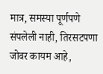मात्र, समस्या पूर्णपणे संपलेली नाही, तिरसटपणा जोवर कायम आहे,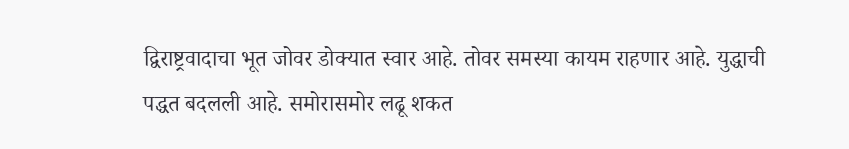द्विराष्ट्रवादाचा भूत जोवर डोक्यात स्वार आहे. तोवर समस्या कायम राहणार आहे. युद्धाची पद्धत बदलली आहे. समोरासमोर लढू शकत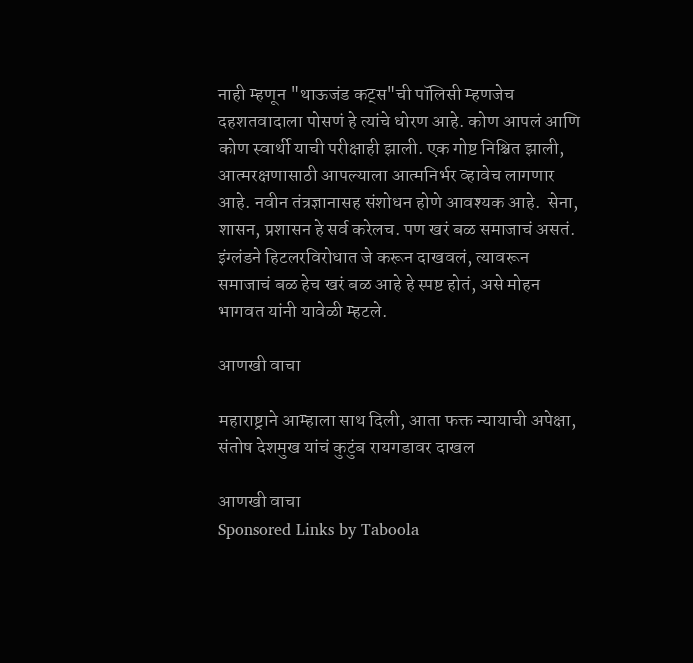नाही म्हणून "थाऊजंड कट्स"ची पॉलिसी म्हणजेच दहशतवादाला पोसणं हे त्यांचे धोरण आहे. कोण आपलं आणि कोण स्वार्थी याची परीक्षाही झाली. एक गोष्ट निश्चित झाली, आत्मरक्षणासाठी आपल्याला आत्मनिर्भर व्हावेच लागणार आहे. नवीन तंत्रज्ञानासह संशोधन होणे आवश्यक आहे.  सेना, शासन, प्रशासन हे सर्व करेलच. पण खरं बळ समाजाचं असतं. इंग्लंडने हिटलरविरोधात जे करून दाखवलं, त्यावरून समाजाचं बळ हेच खरं बळ आहे हे स्पष्ट होतं, असे मोहन भागवत यांनी यावेळी म्हटले.

आणखी वाचा

महाराष्ट्राने आम्हाला साथ दिली, आता फक्त न्यायाची अपेक्षा, संतोष देशमुख यांचं कुटुंब रायगडावर दाखल

आणखी वाचा
Sponsored Links by Taboola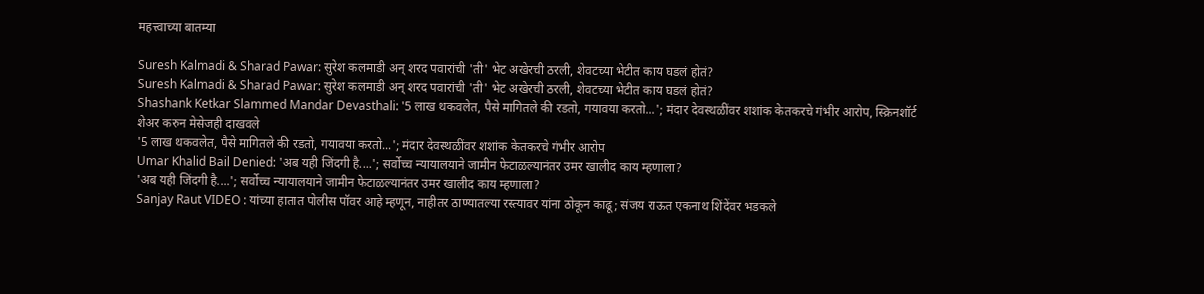महत्त्वाच्या बातम्या

Suresh Kalmadi & Sharad Pawar: सुरेश कलमाडी अन् शरद पवारांची 'ती' भेट अखेरची ठरली, शेवटच्या भेटीत काय घडलं होतं?
Suresh Kalmadi & Sharad Pawar: सुरेश कलमाडी अन् शरद पवारांची 'ती' भेट अखेरची ठरली, शेवटच्या भेटीत काय घडलं होतं?
Shashank Ketkar Slammed Mandar Devasthali: '5 लाख थकवलेत, पैसे मागितले की रडतो, गयावया करतो...'; मंदार देवस्थळींवर शशांक केतकरचे गंभीर आरोप, स्क्रिनशॉर्ट शेअर करुन मेसेजही दाखवले
'5 लाख थकवलेत, पैसे मागितले की रडतो, गयावया करतो...'; मंदार देवस्थळींवर शशांक केतकरचे गंभीर आरोप
Umar Khalid Bail Denied: 'अब यही जिंदगी है....'; सर्वोच्च न्यायालयाने जामीन फेटाळल्यानंतर उमर खालीद काय म्हणाला?
'अब यही जिंदगी है....'; सर्वोच्च न्यायालयाने जामीन फेटाळल्यानंतर उमर खालीद काय म्हणाला?
Sanjay Raut VIDEO : यांच्या हातात पोलीस पॉवर आहे म्हणून, नाहीतर ठाण्यातल्या रस्त्यावर यांना ठोकून काढू; संजय राऊत एकनाथ शिंदेंवर भडकले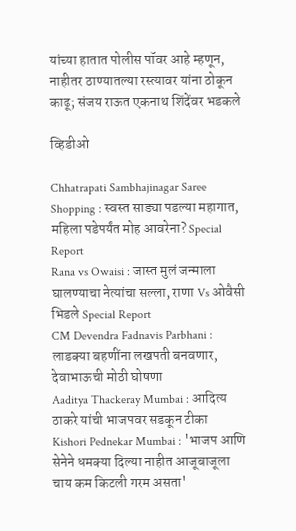यांच्या हातात पोलीस पॉवर आहे म्हणून, नाहीतर ठाण्यातल्या रस्त्यावर यांना ठोकून काढू; संजय राऊत एकनाथ शिंदेंवर भडकले

व्हिडीओ

Chhatrapati Sambhajinagar Saree Shopping : स्वस्त साड्या पडल्या महागात, महिला पडेपर्यंत मोह आवरेना? Special Report
Rana vs Owaisi : जास्त मुलं जन्माला घालण्याचा नेत्यांचा सल्ला, राणा Vs ओवैसी भिडले Special Report
CM Devendra Fadnavis Parbhani : लाडक्या बहणींना लखपती बनवणार, देवाभाऊची मोठी घोषणा
Aaditya Thackeray Mumbai : आदित्य ठाकरे यांची भाजपवर सडकून टीका
Kishori Pednekar Mumbai : 'भाजप आणि सेनेने धमक्या दिल्या नाहीत आजूबाजूला चाय कम किटली गरम असता'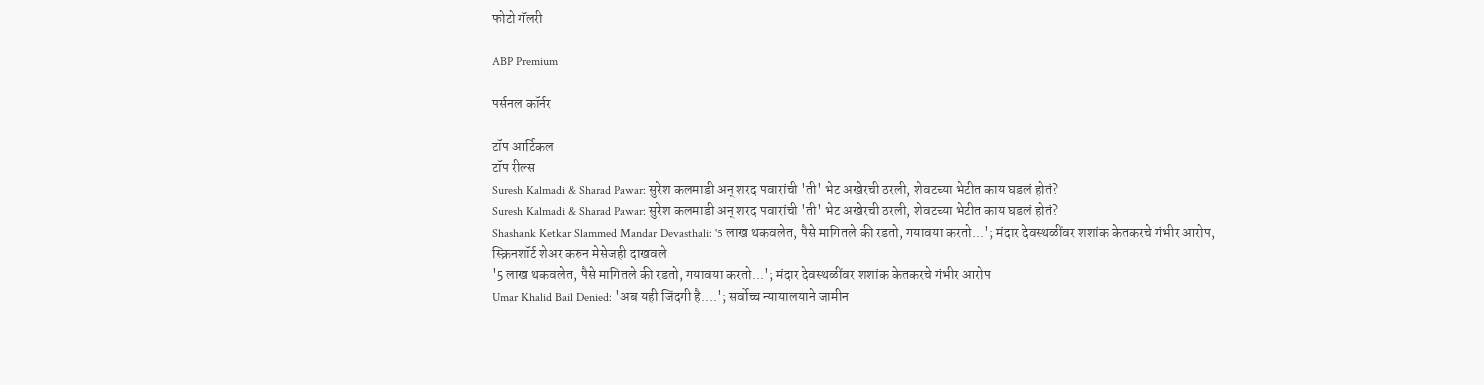फोटो गॅलरी

ABP Premium

पर्सनल कॉर्नर

टॉप आर्टिकल
टॉप रील्स
Suresh Kalmadi & Sharad Pawar: सुरेश कलमाडी अन् शरद पवारांची 'ती' भेट अखेरची ठरली, शेवटच्या भेटीत काय घडलं होतं?
Suresh Kalmadi & Sharad Pawar: सुरेश कलमाडी अन् शरद पवारांची 'ती' भेट अखेरची ठरली, शेवटच्या भेटीत काय घडलं होतं?
Shashank Ketkar Slammed Mandar Devasthali: '5 लाख थकवलेत, पैसे मागितले की रडतो, गयावया करतो...'; मंदार देवस्थळींवर शशांक केतकरचे गंभीर आरोप, स्क्रिनशॉर्ट शेअर करुन मेसेजही दाखवले
'5 लाख थकवलेत, पैसे मागितले की रडतो, गयावया करतो...'; मंदार देवस्थळींवर शशांक केतकरचे गंभीर आरोप
Umar Khalid Bail Denied: 'अब यही जिंदगी है....'; सर्वोच्च न्यायालयाने जामीन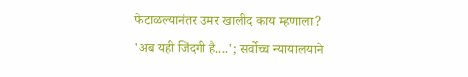फेटाळल्यानंतर उमर खालीद काय म्हणाला?
'अब यही जिंदगी है....'; सर्वोच्च न्यायालयाने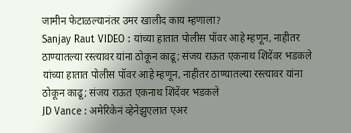जामीन फेटाळल्यानंतर उमर खालीद काय म्हणाला?
Sanjay Raut VIDEO : यांच्या हातात पोलीस पॉवर आहे म्हणून, नाहीतर ठाण्यातल्या रस्त्यावर यांना ठोकून काढू; संजय राऊत एकनाथ शिंदेंवर भडकले
यांच्या हातात पोलीस पॉवर आहे म्हणून, नाहीतर ठाण्यातल्या रस्त्यावर यांना ठोकून काढू; संजय राऊत एकनाथ शिंदेंवर भडकले
JD Vance : अमेरिकेनं व्हेनेझुएलात एअर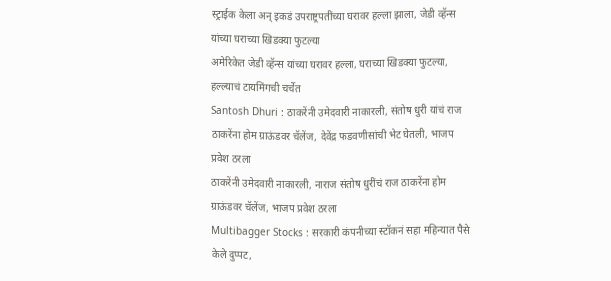स्ट्राईक केला अन् इकडं उपराष्ट्रपतींच्या घरावर हल्ला झाला, जेडी व्हॅन्स यांच्या घराच्या खिडक्या फुटल्या
अमेरिकेत जेडी व्हॅन्स यांच्या घरावर हल्ला, घराच्या खिडक्या फुटल्या, हल्ल्याचं टायमिंगची चर्चेत
Santosh Dhuri : ठाकरेंनी उमेदवारी नाकारली, संतोष धुरी यांचं राज ठाकरेंना होम ग्राऊंडवर चॅलेंज, देवेंद्र फडवणीसांची भेट घेतली, भाजप प्रवेश ठरला
ठाकरेंनी उमेदवारी नाकारली, नाराज संतोष धुरींचं राज ठाकरेंना होम ग्राऊंडवर चॅलेंज, भाजप प्रवेश ठरला
Multibagger Stocks : सरकारी कंपनीच्या स्टॉकनं सहा महिन्यात पैसे केले दुप्पट,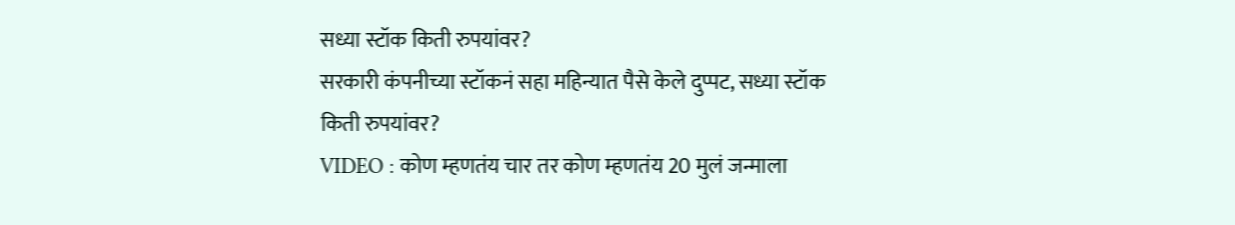सध्या स्टॉक किती रुपयांवर?
सरकारी कंपनीच्या स्टॉकनं सहा महिन्यात पैसे केले दुप्पट, सध्या स्टॉक किती रुपयांवर?
VIDEO : कोण म्हणतंय चार तर कोण म्हणतंय 20 मुलं जन्माला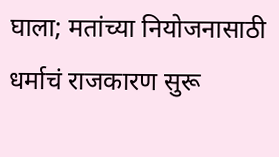घाला; मतांच्या नियोजनासाठी धर्माचं राजकारण सुरू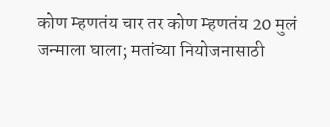कोण म्हणतंय चार तर कोण म्हणतंय 20 मुलं जन्माला घाला; मतांच्या नियोजनासाठी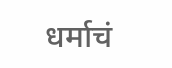धर्माचं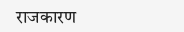राजकारण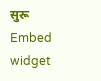सुरू
Embed widget